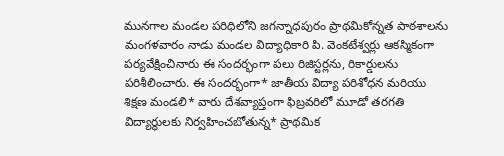మునగాల మండల పరిధిలోని జగన్నాధపురం ప్రాథమికోన్నత పాఠశాలను మంగళవారం నాడు మండల విద్యాధికారి పి. వెంకటేశ్వర్లు ఆకస్మికంగా పర్యవేక్షించినారు ఈ సందర్భంగా పలు రిజిస్టర్లను, రికార్డులను పరిశీలించారు. ఈ సందర్భంగా* జాతీయ విద్యా పరిశోధన మరియు శిక్షణ మండలి* వారు దేశవ్యాప్తంగా ఫిబ్రవరిలో మూడో తరగతి విద్యార్థులకు నిర్వహించబోతున్న* ప్రాథమిక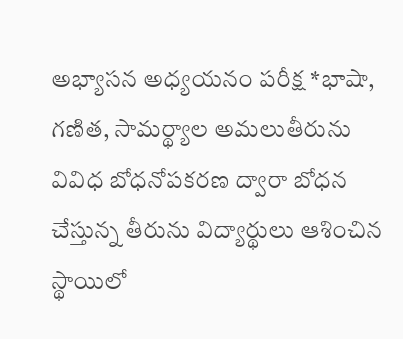అభ్యాసన అధ్యయనం పరీక్ష *భాషా, గణిత, సామర్థ్యాల అమలుతీరును వివిధ బోధనోపకరణ ద్వారా బోధన చేస్తున్న తీరును విద్యార్థులు ఆశించిన స్థాయిలో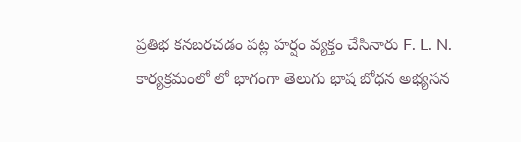ప్రతిభ కనబరచడం పట్ల హర్షం వ్యక్తం చేసినారు F. L. N. కార్యక్రమంలో లో భాగంగా తెలుగు భాష బోధన అభ్యసన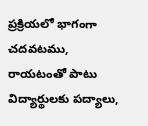ప్రక్రియలో భాగంగా చదవటము, రాయటంతో పాటు విద్యార్థులకు పద్యాలు,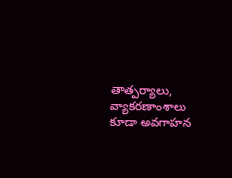తాత్పర్యాలు, వ్యాకరణాంశాలు కూడా అవగాహన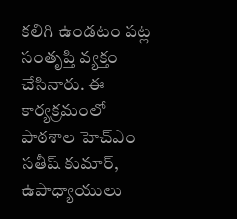కలిగి ఉండటం పట్ల సంతృప్తి వ్యక్తం చేసినారు. ఈ కార్యక్రమంలో పాఠశాల హెచ్ఎం సతీష్ కుమార్, ఉపాధ్యాయులు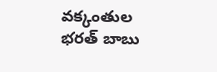వక్కంతుల భరత్ బాబు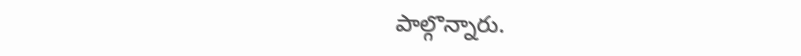పాల్గొన్నారు.